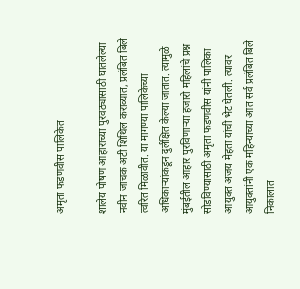अमृता फडणवीस पालिकेत

शालेय पोषण आहाराच्या पुरवठ्यासाठी घातलेल्या नवीन जाचक अटी शिथिल कराव्यात, प्रलंबित बिले त्वरित मिळावीत. या मागण्या पालिकेच्या अधिकाऱ्यांकडून दुर्लक्षित केल्या जातात. त्यामुळे मुंबईतील आहार पुरविणाऱ्या हजारो महिलांचे प्रश्न सोडविण्यासाठी अमृता फडणवीस यांनी पालिका आयुक्त अजय मेहता यांची भेट घेतली. त्यावर आयुक्तांनी एक महिन्याच्या आत सर्व प्रलंबित बिले निकालात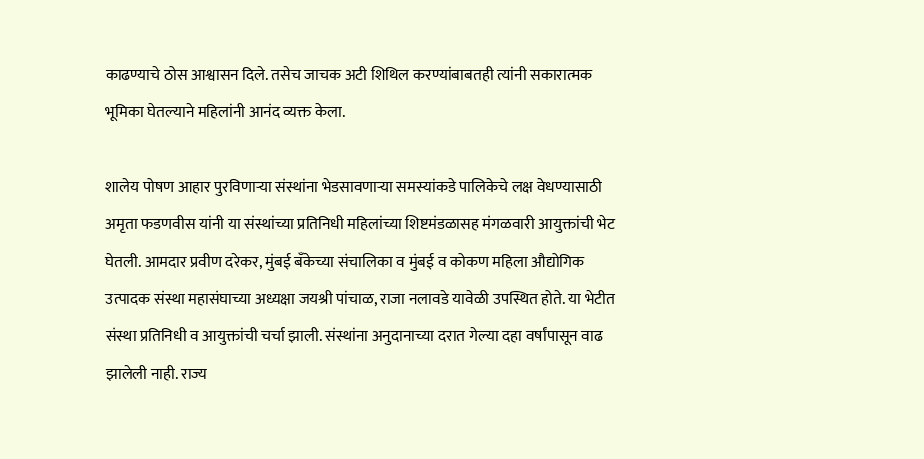काढण्याचे ठोस आश्वासन दिले. तसेच जाचक अटी शिथिल करण्यांबाबतही त्यांनी सकारात्मक भूमिका घेतल्याने महिलांनी आनंद व्यक्त केला.

शालेय पोषण आहार पुरविणाऱ्या संस्थांना भेडसावणाऱ्या समस्यांकडे पालिकेचे लक्ष वेधण्यासाठी अमृता फडणवीस यांनी या संस्थांच्या प्रतिनिधी महिलांच्या शिष्टमंडळासह मंगळवारी आयुक्तांची भेट घेतली. आमदार प्रवीण दरेकर, मुंबई बँकेच्या संचालिका व मुंबई व कोकण महिला औद्योगिक उत्पादक संस्था महासंघाच्या अध्यक्षा जयश्री पांचाळ, राजा नलावडे यावेळी उपस्थित होते. या भेटीत संस्था प्रतिनिधी व आयुक्तांची चर्चा झाली. संस्थांना अनुदानाच्या दरात गेल्या दहा वर्षांपासून वाढ झालेली नाही. राज्य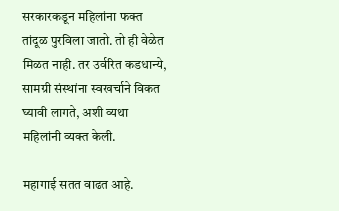सरकारकडून महिलांना फक्त तांदूळ पुरविला जातो. तो ही वेळेत मिळत नाही. तर उर्वरित कडधान्ये, सामग्री संस्थांना स्वखर्चाने विकत घ्यावी लागते, अशी व्यथा महिलांनी व्यक्त केली.

महागाई सतत वाढत आहे.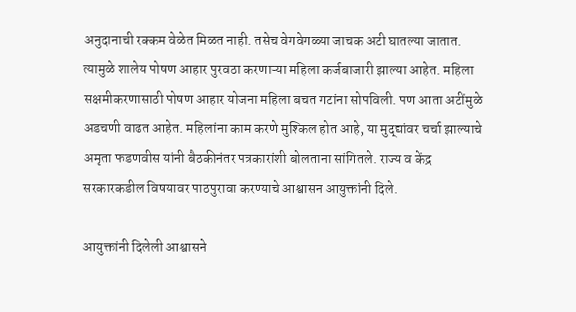अनुदानाची रक्कम वेळेत मिळत नाही. तसेच वेगवेगळ्या जाचक अटी घातल्या जातात. त्यामुळे शालेय पोषण आहार पुरवठा करणाऱ्या महिला कर्जबाजारी झाल्या आहेत. महिला सक्षमीकरणासाठी पोषण आहार योजना महिला बचत गटांना सोपविली. पण आता अटींमुळे अडचणी वाढत आहेत. महिलांना काम करणे मुश्किल होत आहे, या मुद्द्यांवर चर्चा झाल्याचे अमृता फडणवीस यांनी बैठकीनंतर पत्रकारांशी बोलताना सांगितले. राज्य व केंद्र सरकारकडील विषयावर पाठपुरावा करण्याचे आश्वासन आयुक्तांनी दिले.

आयुक्तांनी दिलेली आश्वासने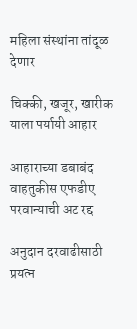महिला संस्थांना तांदूळ देणार

चिक्की, खजूर, खारीक याला पर्यायी आहार

आहाराच्या डबाबंद वाहतुकीस एफडीए परवान्याची अट रद्द

अनुदान दरवाढीसाठी प्रयत्न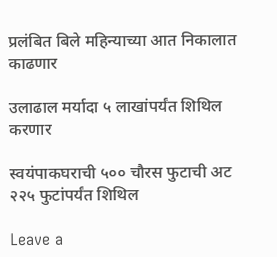प्रलंबित बिले महिन्याच्या आत निकालात काढणार

उलाढाल मर्यादा ५ लाखांपर्यंत शिथिल करणार

स्वयंपाकघराची ५०० चौरस फुटाची अट २२५ फुटांपर्यंत शिथिल

Leave a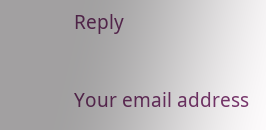Reply

Your email address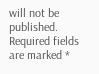will not be published. Required fields are marked *